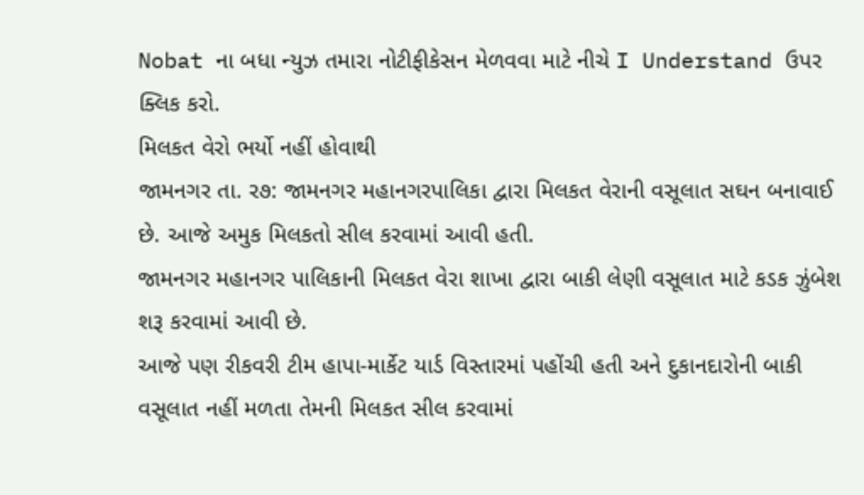Nobat ના બધા ન્યુઝ તમારા નોટીફીકેસન મેળવવા માટે નીચે I Understand ઉપર ક્લિક કરો.
મિલકત વેરો ભર્યો નહીં હોવાથી
જામનગર તા. ર૭: જામનગર મહાનગરપાલિકા દ્વારા મિલકત વેરાની વસૂલાત સઘન બનાવાઈ છે. આજે અમુક મિલકતો સીલ કરવામાં આવી હતી.
જામનગર મહાનગર પાલિકાની મિલકત વેરા શાખા દ્વારા બાકી લેણી વસૂલાત માટે કડક ઝુંબેશ શરૂ કરવામાં આવી છે.
આજે પણ રીકવરી ટીમ હાપા-માર્કેટ યાર્ડ વિસ્તારમાં પહોંચી હતી અને દુકાનદારોની બાકી વસૂલાત નહીં મળતા તેમની મિલકત સીલ કરવામાં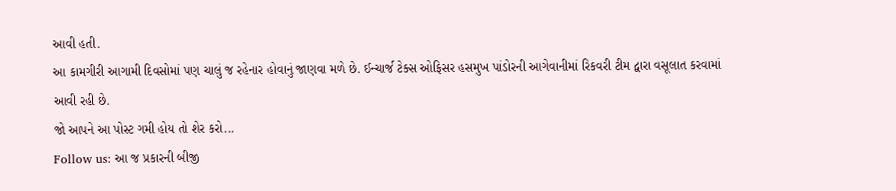આવી હતી.
આ કામગીરી આગામી દિવસોમાં પણ ચાલું જ રહેનાર હોવાનું જાણવા મળે છે. ઈન્ચાર્જ ટેક્સ ઓફિસર હસમુખ પાંડોરની આગેવાનીમાં રિકવરી ટીમ દ્વારા વસૂલાત કરવામાં આવી રહી છે.
જો આપને આ પોસ્ટ ગમી હોય તો શેર કરો...
Follow us: આ જ પ્રકારની બીજી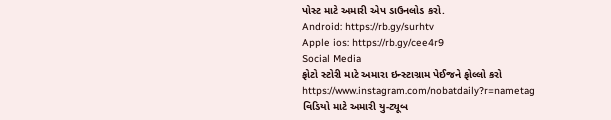પોસ્ટ માટે અમારી એપ ડાઉનલોડ કરો.
Android: https://rb.gy/surhtv
Apple ios: https://rb.gy/cee4r9
Social Media
ફોટો સ્ટોરી માટે અમારા ઇન્સ્ટાગ્રામ પેઈજને ફોલ્લો કરો
https://www.instagram.com/nobatdaily?r=nametag
વિડિયો માટે અમારી યુ-ટ્યૂબ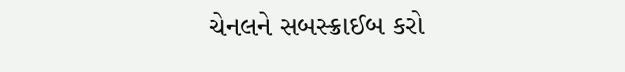ચેનલને સબસ્ક્રાઈબ કરો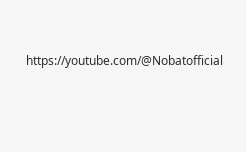https://youtube.com/@Nobatofficial